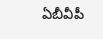ఏబీవీపీ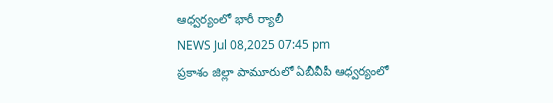ఆధ్వర్యంలో భారీ ర్యాలీ
NEWS Jul 08,2025 07:45 pm
ప్రకాశం జిల్లా పామూరులో ఏబీవీపీ ఆధ్వర్యంలో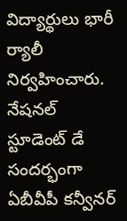విద్యార్థులు భారీ ర్యాలీ నిర్వహించారు. నేషనల్ స్టూడెంట్ డే సందర్భంగా ఏబీవీపీ కన్వీనర్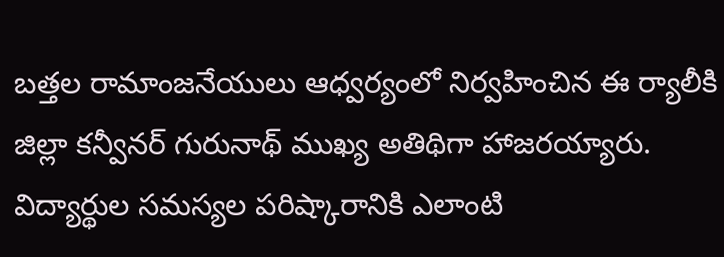బత్తల రామాంజనేయులు ఆధ్వర్యంలో నిర్వహించిన ఈ ర్యాలీకి జిల్లా కన్వీనర్ గురునాథ్ ముఖ్య అతిథిగా హాజరయ్యారు. విద్యార్థుల సమస్యల పరిష్కారానికి ఎలాంటి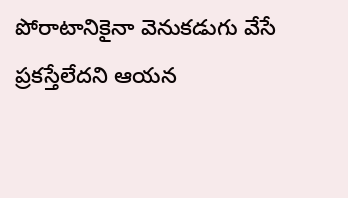పోరాటానికైనా వెనుకడుగు వేసే ప్రకస్తేలేదని ఆయన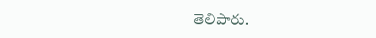తెలిపారు.